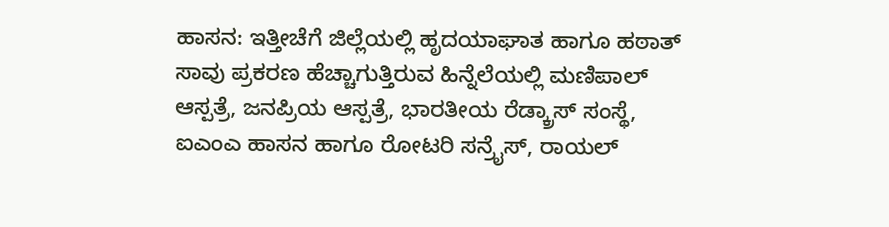ಹಾಸನ: ಇತ್ತೀಚೆಗೆ ಜಿಲ್ಲೆಯಲ್ಲಿ ಹೃದಯಾಘಾತ ಹಾಗೂ ಹಠಾತ್ ಸಾವು ಪ್ರಕರಣ ಹೆಚ್ಚಾಗುತ್ತಿರುವ ಹಿನ್ನೆಲೆಯಲ್ಲಿ ಮಣಿಪಾಲ್ ಆಸ್ಪತ್ರೆ, ಜನಪ್ರಿಯ ಆಸ್ಪತ್ರೆ, ಭಾರತೀಯ ರೆಡ್ಕ್ರಾಸ್ ಸಂಸ್ಥೆ, ಐಎಂಎ ಹಾಸನ ಹಾಗೂ ರೋಟರಿ ಸನ್ರೈಸ್, ರಾಯಲ್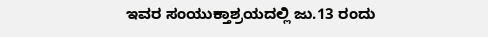ಇವರ ಸಂಯುಕ್ತಾಶ್ರಯದಲ್ಲಿ ಜು.13 ರಂದು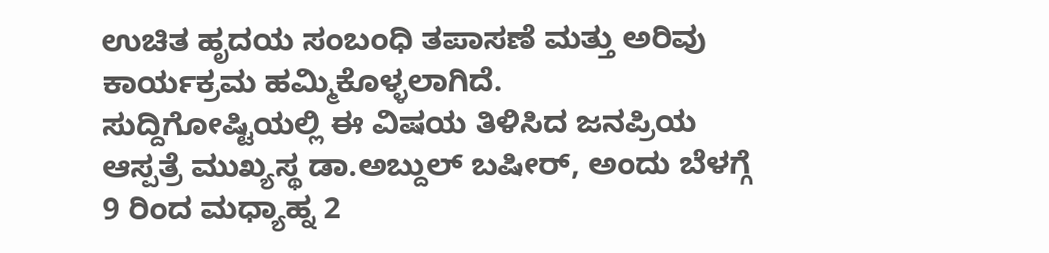ಉಚಿತ ಹೃದಯ ಸಂಬಂಧಿ ತಪಾಸಣೆ ಮತ್ತು ಅರಿವು ಕಾರ್ಯಕ್ರಮ ಹಮ್ಮಿಕೊಳ್ಳಲಾಗಿದೆ.
ಸುದ್ದಿಗೋಷ್ಟಿಯಲ್ಲಿ ಈ ವಿಷಯ ತಿಳಿಸಿದ ಜನಪ್ರಿಯ ಆಸ್ಪತ್ರೆ ಮುಖ್ಯಸ್ಥ ಡಾ.ಅಬ್ದುಲ್ ಬಷೀರ್, ಅಂದು ಬೆಳಗ್ಗೆ 9 ರಿಂದ ಮಧ್ಯಾಹ್ನ 2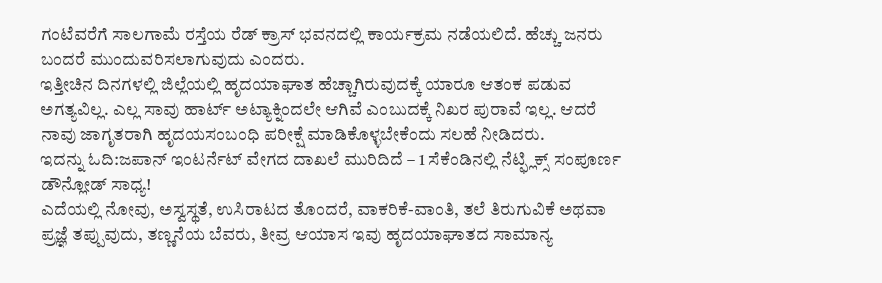ಗಂಟೆವರೆಗೆ ಸಾಲಗಾಮೆ ರಸ್ತೆಯ ರೆಡ್ ಕ್ರಾಸ್ ಭವನದಲ್ಲಿ ಕಾರ್ಯಕ್ರಮ ನಡೆಯಲಿದೆ. ಹೆಚ್ಚು ಜನರು ಬಂದರೆ ಮುಂದುವರಿಸಲಾಗುವುದು ಎಂದರು.
ಇತ್ತೀಚಿನ ದಿನಗಳಲ್ಲಿ ಜಿಲ್ಲೆಯಲ್ಲಿ ಹೃದಯಾಘಾತ ಹೆಚ್ಚಾಗಿರುವುದಕ್ಕೆ ಯಾರೂ ಆತಂಕ ಪಡುವ ಅಗತ್ಯವಿಲ್ಲ. ಎಲ್ಲ ಸಾವು ಹಾರ್ಟ್ ಅಟ್ಯಾಕ್ನಿಂದಲೇ ಆಗಿವೆ ಎಂಬುದಕ್ಕೆ ನಿಖರ ಪುರಾವೆ ಇಲ್ಲ. ಆದರೆ ನಾವು ಜಾಗೃತರಾಗಿ ಹೃದಯಸಂಬಂಧಿ ಪರೀಕ್ಷೆ ಮಾಡಿಕೊಳ್ಳಬೇಕೆಂದು ಸಲಹೆ ನೀಡಿದರು.
ಇದನ್ನು ಓದಿ:ಜಪಾನ್ ಇಂಟರ್ನೆಟ್ ವೇಗದ ದಾಖಲೆ ಮುರಿದಿದೆ – 1 ಸೆಕೆಂಡಿನಲ್ಲಿ ನೆಟ್ಫ್ಲಿಕ್ಸ್ ಸಂಪೂರ್ಣ ಡೌನ್ಲೋಡ್ ಸಾಧ್ಯ!
ಎದೆಯಲ್ಲಿ ನೋವು, ಅಸ್ವಸ್ಥತೆ, ಉಸಿರಾಟದ ತೊಂದರೆ, ವಾಕರಿಕೆ-ವಾಂತಿ, ತಲೆ ತಿರುಗುವಿಕೆ ಅಥವಾ ಪ್ರಜ್ಞೆ ತಪ್ಪುವುದು, ತಣ್ಣನೆಯ ಬೆವರು, ತೀವ್ರ ಆಯಾಸ ಇವು ಹೃದಯಾಘಾತದ ಸಾಮಾನ್ಯ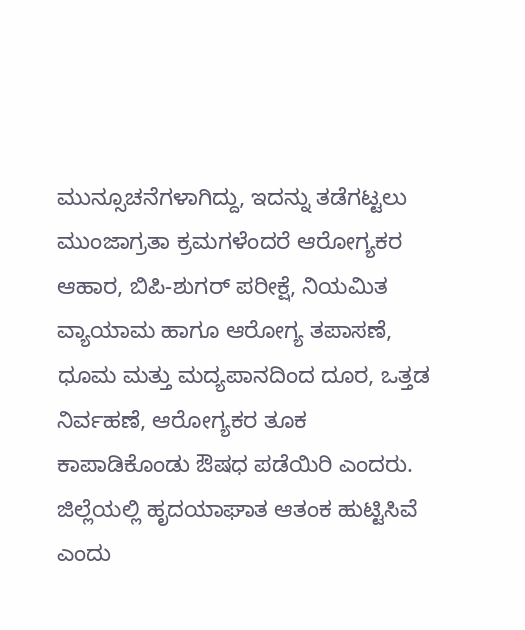ಮುನ್ಸೂಚನೆಗಳಾಗಿದ್ದು, ಇದನ್ನು ತಡೆಗಟ್ಟಲು ಮುಂಜಾಗ್ರತಾ ಕ್ರಮಗಳೆಂದರೆ ಆರೋಗ್ಯಕರ ಆಹಾರ, ಬಿಪಿ-ಶುಗರ್ ಪರೀಕ್ಷೆ, ನಿಯಮಿತ ವ್ಯಾಯಾಮ ಹಾಗೂ ಆರೋಗ್ಯ ತಪಾಸಣೆ, ಧೂಮ ಮತ್ತು ಮದ್ಯಪಾನದಿಂದ ದೂರ, ಒತ್ತಡ ನಿರ್ವಹಣೆ, ಆರೋಗ್ಯಕರ ತೂಕ ಕಾಪಾಡಿಕೊಂಡು ಔಷಧ ಪಡೆಯಿರಿ ಎಂದರು.
ಜಿಲ್ಲೆಯಲ್ಲಿ ಹೃದಯಾಘಾತ ಆತಂಕ ಹುಟ್ಟಿಸಿವೆ ಎಂದು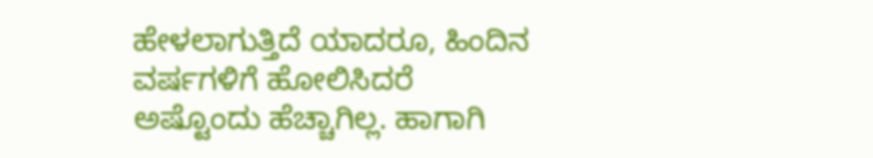ಹೇಳಲಾಗುತ್ತಿದೆ ಯಾದರೂ, ಹಿಂದಿನ ವರ್ಷಗಳಿಗೆ ಹೋಲಿಸಿದರೆ ಅಷ್ಟೊಂದು ಹೆಚ್ಚಾಗಿಲ್ಲ. ಹಾಗಾಗಿ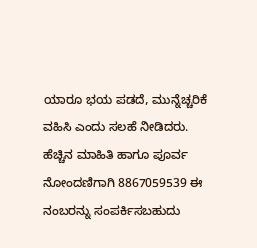ಯಾರೂ ಭಯ ಪಡದೆ, ಮುನ್ನೆಚ್ಚರಿಕೆ ವಹಿಸಿ ಎಂದು ಸಲಹೆ ನೀಡಿದರು.
ಹೆಚ್ಚಿನ ಮಾಹಿತಿ ಹಾಗೂ ಪೂರ್ವ ನೋಂದಣಿಗಾಗಿ 8867059539 ಈ ನಂಬರನ್ನು ಸಂಪರ್ಕಿಸಬಹುದು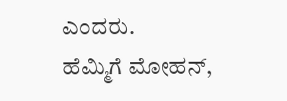ಎಂದರು.
ಹೆಮ್ಮಿಗೆ ಮೋಹನ್,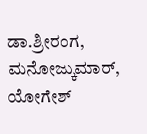ಡಾ.ಶ್ರೀರಂಗ, ಮನೋಜ್ಕುಮಾರ್, ಯೋಗೇಶ್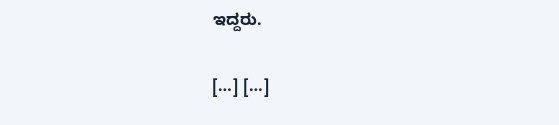ಇದ್ದರು.

[…] […]